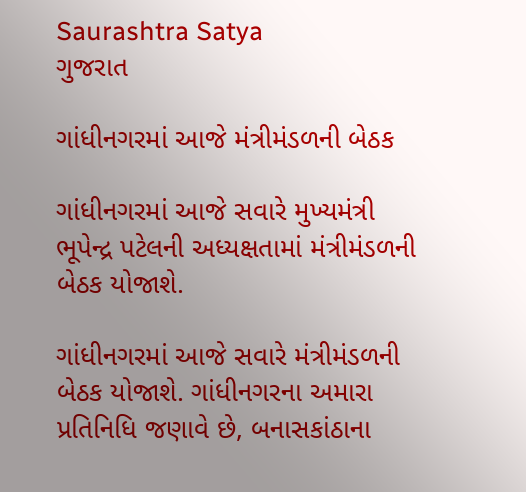Saurashtra Satya
ગુજરાત

ગાંધીનગરમાં આજે મંત્રીમંડળની બેઠક

ગાંધીનગરમાં આજે સવારે મુખ્યમંત્રી ભૂપેન્દ્ર પટેલની અધ્યક્ષતામાં મંત્રીમંડળની બેઠક યોજાશે.

ગાંધીનગરમાં આજે સવારે મંત્રીમંડળની બેઠક યોજાશે. ગાંધીનગરના અમારા પ્રતિનિધિ જણાવે છે, બનાસકાંઠાના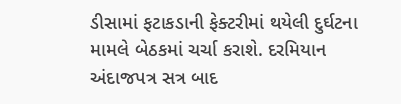ડીસામાં ફટાકડાની ફેક્ટરીમાં થયેલી દુર્ઘટના મામલે બેઠકમાં ચર્ચા કરાશે. દરમિયાન અંદાજપત્ર સત્ર બાદ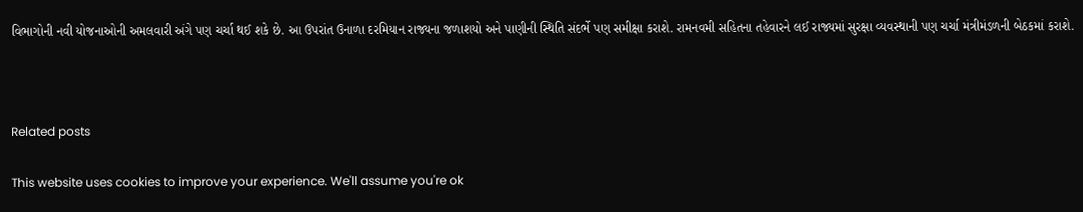વિભાગોની નવી યોજનાઓની અમલવારી અંગે પણ ચર્ચા થઈ શકે છે. આ ઉપરાંત ઉનાળા દરમિયાન રાજ્યના જળાશયો અને પાણીની સ્થિતિ સંદર્ભે પણ સમીક્ષા કરાશે. રામનવમી સહિતના તહેવારને લઈ રાજ્યમાં સુરક્ષા વ્યવસ્થાની પણ ચર્ચા મંત્રીમંડળની બેઠકમાં કરાશે.



Related posts

This website uses cookies to improve your experience. We'll assume you're ok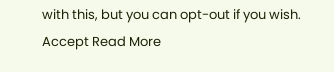with this, but you can opt-out if you wish. Accept Read More